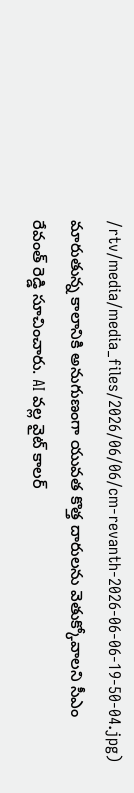/rtv/media/media_files/2026/06/06/cm-revanth-2026-06-06-19-50-04.jpg)
మారుతున్న కాలానికి అనుగుణంగా యువత కొత్త దారులను వెతుక్కోవాలని సీఎం రేవంత్ రెడ్డి సూచించారు. AI వల్ల వైట్ కాలర్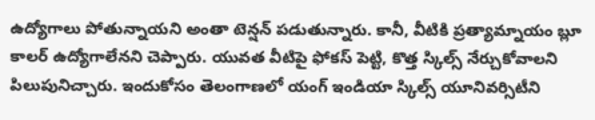ఉద్యోగాలు పోతున్నాయని అంతా టెన్షన్ పడుతున్నారు. కానీ, వీటికి ప్రత్యామ్నాయం బ్లూ కాలర్ ఉద్యోగాలేనని చెప్పారు. యువత వీటిపై ఫోకస్ పెట్టి, కొత్త స్కిల్స్ నేర్చుకోవాలని పిలుపునిచ్చారు. ఇందుకోసం తెలంగాణలో యంగ్ ఇండియా స్కిల్స్ యూనివర్సిటీని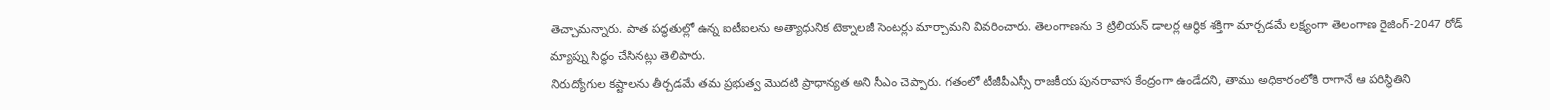తెచ్చామన్నారు. పాత పద్ధతుల్లో ఉన్న ఐటీఐలను అత్యాధునిక టెక్నాలజీ సెంటర్లు మార్చామని వివరించారు. తెలంగాణను 3 ట్రిలియన్ డాలర్ల ఆర్థిక శక్తిగా మార్చడమే లక్ష్యంగా తెలంగాణ రైజింగ్-2047 రోడ్ మ్యాప్ను సిద్ధం చేసినట్లు తెలిపారు.
నిరుద్యోగుల కష్టాలను తీర్చడమే తమ ప్రభుత్వ మొదటి ప్రాధాన్యత అని సీఎం చెప్పారు. గతంలో టీజీపీఎస్సీ రాజకీయ పునరావాస కేంద్రంగా ఉండేదని, తాము అధికారంలోకి రాగానే ఆ పరిస్థితిని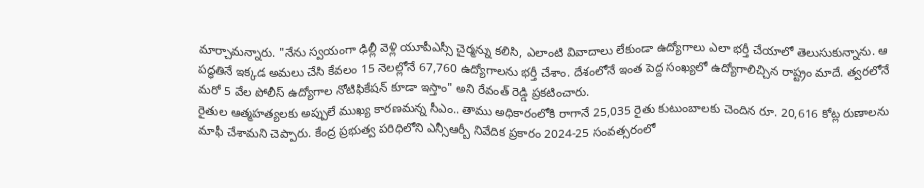మార్చామన్నారు. "నేను స్వయంగా ఢిల్లీ వెళ్లి యూపీఎస్సీ చైర్మన్ను కలిసి, ఎలాంటి వివాదాలు లేకుండా ఉద్యోగాలు ఎలా భర్తీ చేయాలో తెలుసుకున్నాను. ఆ పద్ధతినే ఇక్కడ అమలు చేసి కేవలం 15 నెలల్లోనే 67,760 ఉద్యోగాలను భర్తీ చేశాం. దేశంలోనే ఇంత పెద్ద సంఖ్యలో ఉద్యోగాలిచ్చిన రాష్ట్రం మాదే. త్వరలోనే మరో 5 వేల పోలీస్ ఉద్యోగాల నోటిఫికేషన్ కూడా ఇస్తాం" అని రేవంత్ రెడ్డి ప్రకటించారు.
రైతుల ఆత్మహత్యలకు అప్పులే ముఖ్య కారణమన్న సీఎం.. తాము అధికారంలోకి రాగానే 25,035 రైతు కుటుంబాలకు చెందిన రూ. 20,616 కోట్ల రుణాలను మాఫీ చేశామని చెప్పారు. కేంద్ర ప్రభుత్వ పరిధిలోని ఎన్సీఆర్బీ నివేదిక ప్రకారం 2024-25 సంవత్సరంలో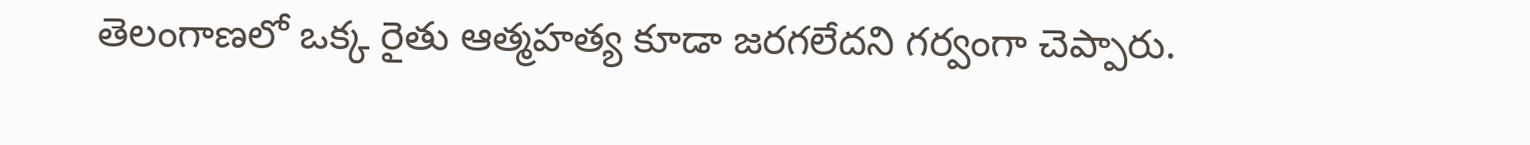తెలంగాణలో ఒక్క రైతు ఆత్మహత్య కూడా జరగలేదని గర్వంగా చెప్పారు.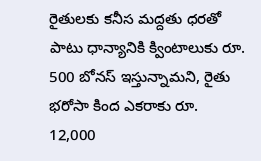రైతులకు కనీస మద్దతు ధరతో పాటు ధాన్యానికి క్వింటాలుకు రూ. 500 బోనస్ ఇస్తున్నామని, రైతు భరోసా కింద ఎకరాకు రూ. 12,000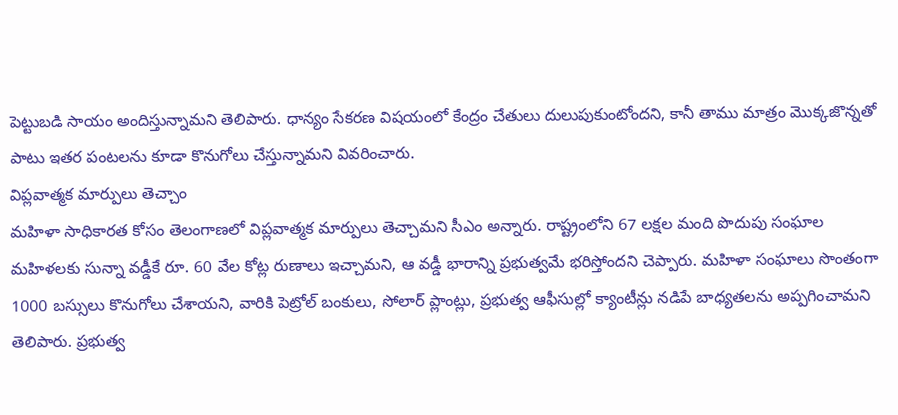పెట్టుబడి సాయం అందిస్తున్నామని తెలిపారు. ధాన్యం సేకరణ విషయంలో కేంద్రం చేతులు దులుపుకుంటోందని, కానీ తాము మాత్రం మొక్కజొన్నతో పాటు ఇతర పంటలను కూడా కొనుగోలు చేస్తున్నామని వివరించారు.
విప్లవాత్మక మార్పులు తెచ్చాం
మహిళా సాధికారత కోసం తెలంగాణలో విప్లవాత్మక మార్పులు తెచ్చామని సీఎం అన్నారు. రాష్ట్రంలోని 67 లక్షల మంది పొదుపు సంఘాల మహిళలకు సున్నా వడ్డీకే రూ. 60 వేల కోట్ల రుణాలు ఇచ్చామని, ఆ వడ్డీ భారాన్ని ప్రభుత్వమే భరిస్తోందని చెప్పారు. మహిళా సంఘాలు సొంతంగా 1000 బస్సులు కొనుగోలు చేశాయని, వారికి పెట్రోల్ బంకులు, సోలార్ ప్లాంట్లు, ప్రభుత్వ ఆఫీసుల్లో క్యాంటీన్లు నడిపే బాధ్యతలను అప్పగించామని తెలిపారు. ప్రభుత్వ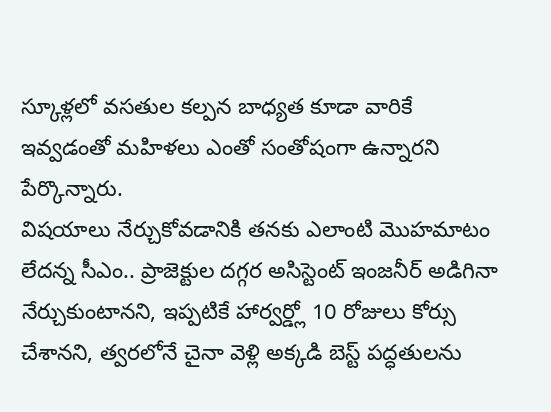స్కూళ్లలో వసతుల కల్పన బాధ్యత కూడా వారికే ఇవ్వడంతో మహిళలు ఎంతో సంతోషంగా ఉన్నారని పేర్కొన్నారు.
విషయాలు నేర్చుకోవడానికి తనకు ఎలాంటి మొహమాటం లేదన్న సీఎం.. ప్రాజెక్టుల దగ్గర అసిస్టెంట్ ఇంజనీర్ అడిగినా నేర్చుకుంటానని, ఇప్పటికే హార్వర్డ్లో 10 రోజులు కోర్సు చేశానని, త్వరలోనే చైనా వెళ్లి అక్కడి బెస్ట్ పద్ధతులను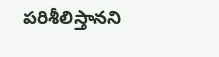పరిశీలిస్తానని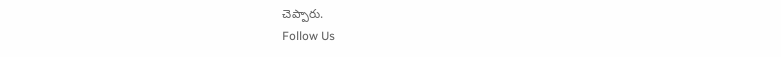చెప్పారు.
Follow Us